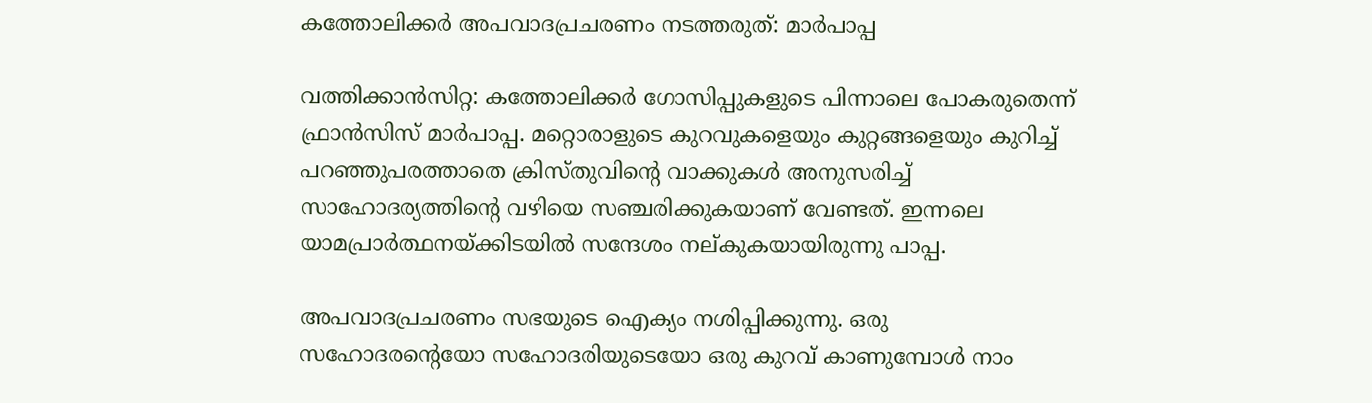കത്തോലിക്കര്‍ അപവാദപ്രചരണം നടത്തരുത്: മാര്‍പാപ്പ

വത്തിക്കാന്‍സിറ്റ: കത്തോലിക്കര്‍ ഗോസിപ്പുകളുടെ പിന്നാലെ പോകരുതെന്ന് ഫ്രാന്‍സിസ് മാര്‍പാപ്പ. മറ്റൊരാളുടെ കുറവുകളെയും കുറ്റങ്ങളെയും കുറിച്ച് പറഞ്ഞുപരത്താതെ ക്രിസ്തുവിന്റെ വാക്കുകള്‍ അനുസരിച്ച് സാഹോദര്യത്തിന്റെ വഴിയെ സഞ്ചരിക്കുകയാണ് വേണ്ടത്. ഇന്നലെ യാമപ്രാര്‍ത്ഥനയ്ക്കിടയില്‍ സന്ദേശം നല്കുകയായിരുന്നു പാപ്പ.

അപവാദപ്രചരണം സഭയുടെ ഐക്യം നശിപ്പിക്കുന്നു. ഒരു സഹോദരന്റെയോ സഹോദരിയുടെയോ ഒരു കുറവ് കാണുമ്പോള്‍ നാം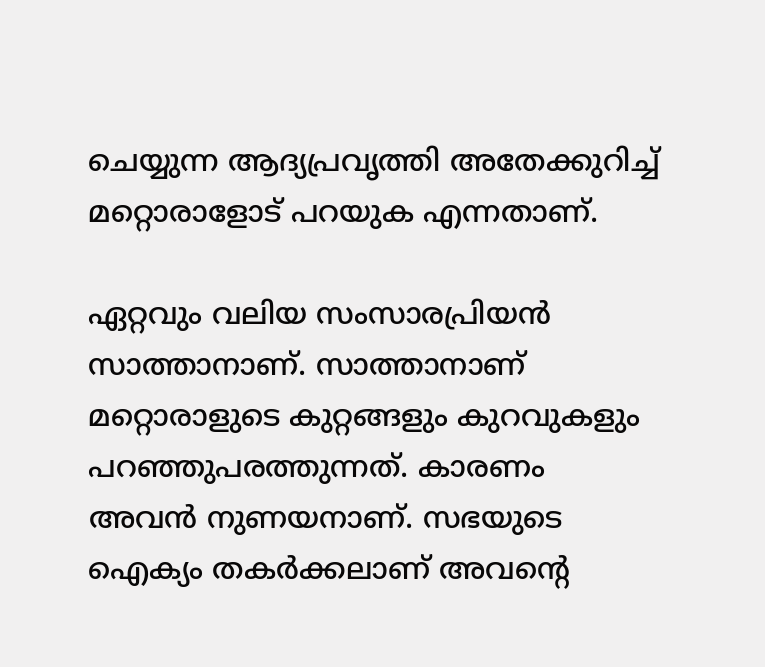ചെയ്യുന്ന ആദ്യപ്രവൃത്തി അതേക്കുറിച്ച് മറ്റൊരാളോട് പറയുക എന്നതാണ്.

ഏറ്റവും വലിയ സംസാരപ്രിയന്‍ സാത്താനാണ്. സാത്താനാണ് മറ്റൊരാളുടെ കുറ്റങ്ങളും കുറവുകളും പറഞ്ഞുപരത്തുന്നത്. കാരണം അവന്‍ നുണയനാണ്. സഭയുടെ ഐക്യം തകര്‍ക്കലാണ് അവന്റെ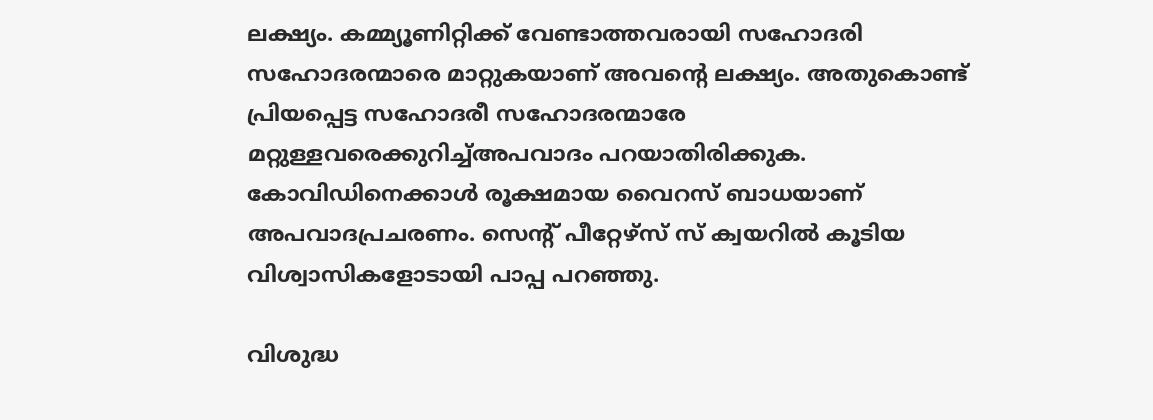ലക്ഷ്യം. കമ്മ്യൂണിറ്റിക്ക് വേണ്ടാത്തവരായി സഹോദരി സഹോദരന്മാരെ മാറ്റുകയാണ് അവന്റെ ലക്ഷ്യം. അതുകൊണ്ട് പ്രിയപ്പെട്ട സഹോദരീ സഹോദരന്മാരേ മറ്റുള്ളവരെക്കുറിച്ച്അപവാദം പറയാതിരിക്കുക. കോവിഡിനെക്കാള്‍ രൂക്ഷമായ വൈറസ് ബാധയാണ് അപവാദപ്രചരണം. സെന്റ് പീറ്റേഴ്‌സ് സ് ക്വയറില്‍ കൂടിയ വിശ്വാസികളോടായി പാപ്പ പറഞ്ഞു.

വിശുദ്ധ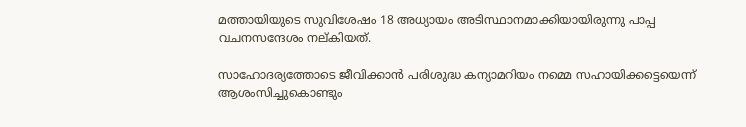മത്തായിയുടെ സുവിശേഷം 18 അധ്യായം അടിസ്ഥാനമാക്കിയായിരുന്നു പാപ്പ വചനസന്ദേശം നല്കിയത്.

സാഹോദര്യത്തോടെ ജീവിക്കാന്‍ പരിശുദ്ധ കന്യാമറിയം നമ്മെ സഹായിക്കട്ടെയെന്ന് ആശംസിച്ചുകൊണ്ടും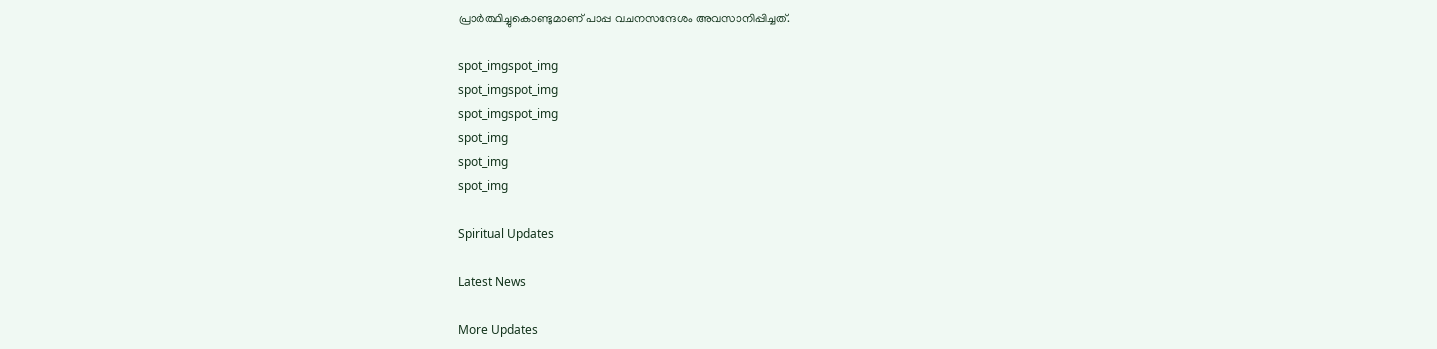പ്രാര്‍ത്ഥിച്ചുകൊണ്ടുമാണ് പാപ്പ വചനസന്ദേശം അവസാനിപ്പിച്ചത്.

spot_imgspot_img
spot_imgspot_img
spot_imgspot_img
spot_img
spot_img
spot_img

Spiritual Updates

Latest News

More Updates